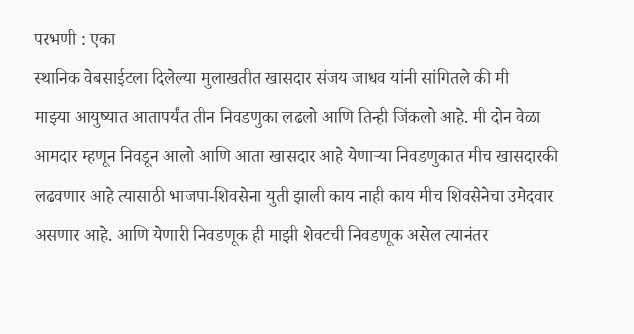परभणी : एका
स्थानिक वेबसाईटला दिलेल्या मुलाखतीत खासदार संजय जाधव यांनी सांगितले की मी
माझ्या आयुष्यात आतापर्यंत तीन निवडणुका लढलो आणि तिन्ही जिंकलो आहे. मी दोन वेळा
आमदार म्हणून निवडून आलो आणि आता खासदार आहे येणाऱ्या निवडणुकात मीच खासदारकी
लढवणार आहे त्यासाठी भाजपा-शिवसेना युती झाली काय नाही काय मीच शिवसेनेचा उमेदवार
असणार आहे. आणि येणारी निवडणूक ही माझी शेवटची निवडणूक असेल त्यानंतर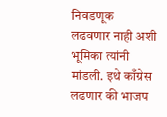निवडणूक
लढवणार नाही अशी भूमिका त्यांनी मांडली. इथे काँग्रेस लढणार की भाजप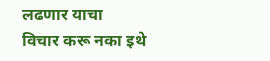लढणार याचा
विचार करू नका इथे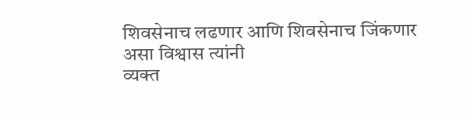शिवसेनाच लढणार आणि शिवसेनाच जिंकणार असा विश्वास त्यांनी
व्यक्त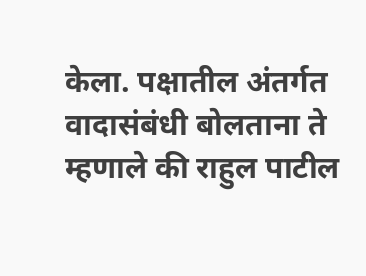केला. पक्षातील अंतर्गत वादासंबंधी बोलताना ते म्हणाले की राहुल पाटील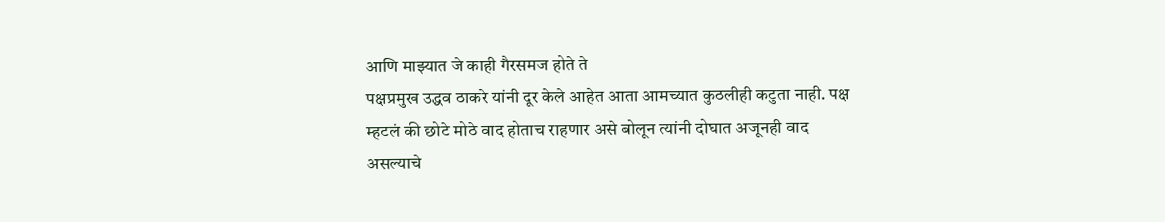आणि माझ्यात जे काही गैरसमज होते ते
पक्षप्रमुख उद्धव ठाकरे यांनी दूर केले आहेत आता आमच्यात कुठलीही कटुता नाही. पक्ष
म्हटलं की छोटे मोठे वाद होताच राहणार असे बोलून त्यांनी दोघात अजूनही वाद असल्याचे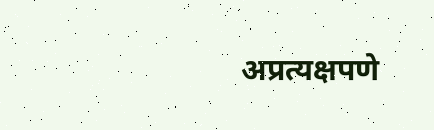अप्रत्यक्षपणे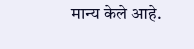मान्य केले आहे.